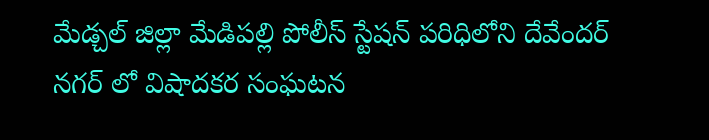మేడ్చల్ జిల్లా మేడిపల్లి పోలీస్ స్టేషన్ పరిధిలోని దేవేందర్ నగర్ లో విషాదకర సంఘటన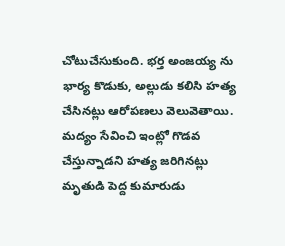చోటుచేసుకుంది. భర్త అంజయ్య ను భార్య కొడుకు, అల్లుడు కలిసి హత్య చేసినట్లు ఆరోపణలు వెలువెతాయి. మద్యం సేవించి ఇంట్లో గొడవ చేస్తున్నాడని హత్య జరిగినట్లు మృతుడి పెద్ద కుమారుడు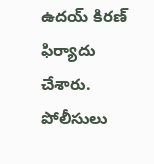ఉదయ్ కిరణ్ ఫిర్యాదు చేశారు. పోలీసులు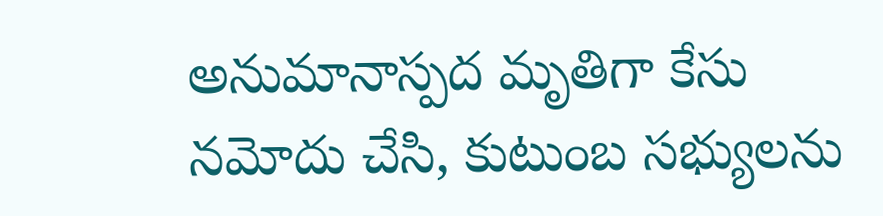అనుమానాస్పద మృతిగా కేసు నమోదు చేసి, కుటుంబ సభ్యులను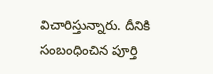విచారిస్తున్నారు. దీనికి సంబంధించిన పూర్తి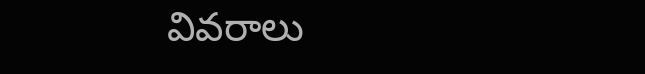వివరాలు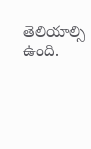తెలియాల్సి ఉంది.